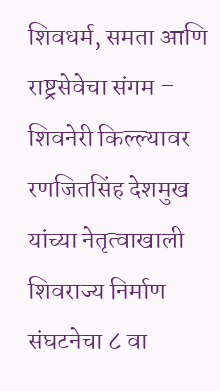शिवधर्म, समता आणि राष्ट्रसेवेचा संगम – शिवनेरी किल्ल्यावर रणजितसिंह देशमुख यांच्या नेतृत्वाखाली शिवराज्य निर्माण संघटनेचा ८ वा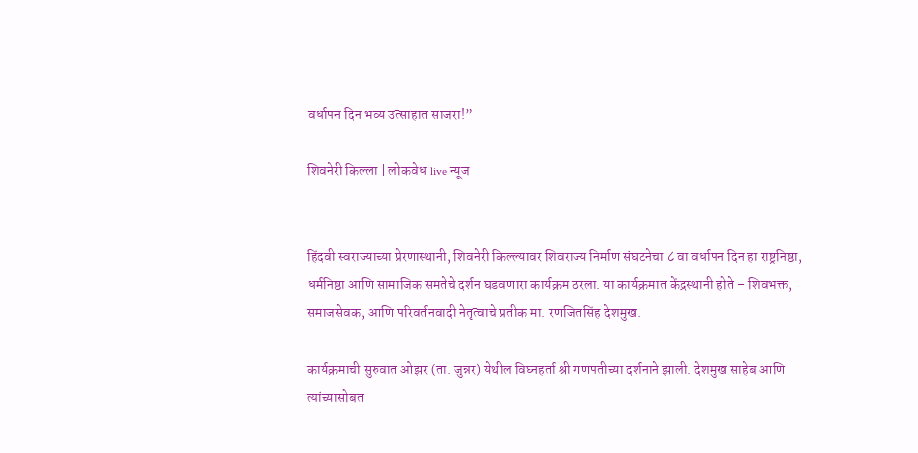वर्धापन दिन भव्य उत्साहात साजरा!”

शिवनेरी किल्ला | लोकवेध live न्यूज


हिंदवी स्वराज्याच्या प्रेरणास्थानी, शिवनेरी किल्ल्यावर शिवराज्य निर्माण संघटनेचा ८ वा वर्धापन दिन हा राष्ट्रनिष्ठा, धर्मनिष्ठा आणि सामाजिक समतेचे दर्शन घडवणारा कार्यक्रम ठरला. या कार्यक्रमात केंद्रस्थानी होते – शिवभक्त, समाजसेवक, आणि परिवर्तनवादी नेतृत्वाचे प्रतीक मा. रणजितसिंह देशमुख.

कार्यक्रमाची सुरुवात ओझर (ता. जुन्नर) येथील विघ्नहर्ता श्री गणपतीच्या दर्शनाने झाली. देशमुख साहेब आणि त्यांच्यासोबत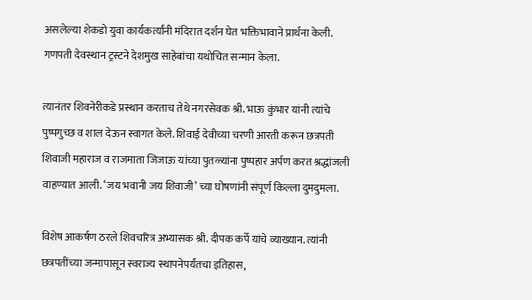असलेल्या शेकडो युवा कार्यकर्त्यांनी मंदिरात दर्शन घेत भक्तिभावाने प्रार्थना केली. गणपती देवस्थान ट्रस्टने देशमुख साहेबांचा यथोचित सन्मान केला.

त्यानंतर शिवनेरीकडे प्रस्थान करताच तेथे नगरसेवक श्री. भाऊ कुंभार यांनी त्यांचे पुष्पगुच्छ व शाल देऊन स्वागत केले. शिवाई देवीच्या चरणी आरती करून छत्रपती शिवाजी महाराज व राजमाता जिजाऊ यांच्या पुतळ्यांना पुष्पहार अर्पण करत श्रद्धांजली वाहण्यात आली. ‘जय भवानी जय शिवाजी’ च्या घोषणांनी संपूर्ण किल्ला दुमदुमला.

विशेष आकर्षण ठरले शिवचरित्र अभ्यासक श्री. दीपक कर्पे यांचे व्याख्यान. त्यांनी छत्रपतींच्या जन्मापासून स्वराज्य स्थापनेपर्यंतचा इतिहास,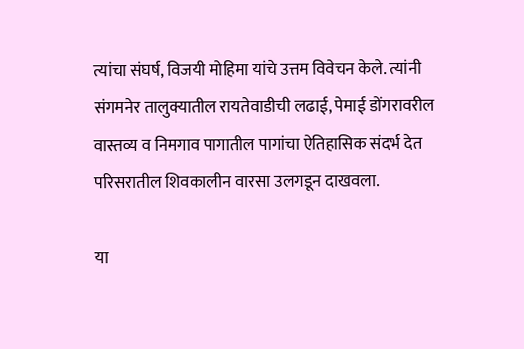त्यांचा संघर्ष, विजयी मोहिमा यांचे उत्तम विवेचन केले. त्यांनी संगमनेर तालुक्यातील रायतेवाडीची लढाई, पेमाई डोंगरावरील वास्तव्य व निमगाव पागातील पागांचा ऐतिहासिक संदर्भ देत परिसरातील शिवकालीन वारसा उलगडून दाखवला.

या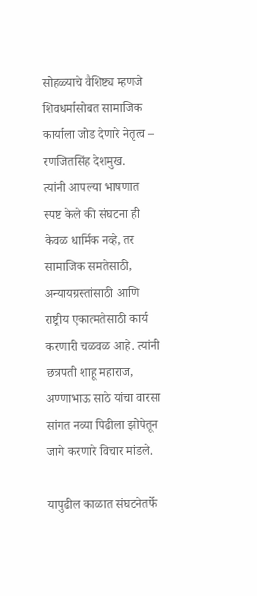सोहळ्याचे वैशिष्ट्य म्हणजे शिवधर्मासोबत सामाजिक कार्याला जोड देणारे नेतृत्व – रणजितसिंह देशमुख.
त्यांनी आपल्या भाषणात स्पष्ट केले की संघटना ही केवळ धार्मिक नव्हे, तर सामाजिक समतेसाठी, अन्यायग्रस्तांसाठी आणि राष्ट्रीय एकात्मतेसाठी कार्य करणारी चळवळ आहे. त्यांनी छत्रपती शाहू महाराज, अण्णाभाऊ साठे यांचा वारसा सांगत नव्या पिढीला झोपेतून जागे करणारे विचार मांडले.

यापुढील काळात संघटनेतर्फे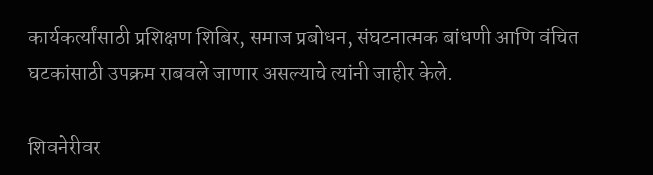कार्यकर्त्यांसाठी प्रशिक्षण शिबिर, समाज प्रबोधन, संघटनात्मक बांधणी आणि वंचित घटकांसाठी उपक्रम राबवले जाणार असल्याचे त्यांनी जाहीर केले.

शिवनेरीवर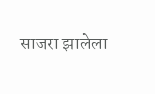साजरा झालेला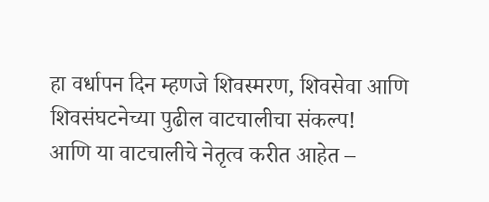हा वर्धापन दिन म्हणजे शिवस्मरण, शिवसेवा आणि शिवसंघटनेच्या पुढील वाटचालीचा संकल्प!
आणि या वाटचालीचे नेतृत्व करीत आहेत –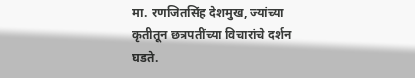मा. रणजितसिंह देशमुख, ज्यांच्या कृतीतून छत्रपतींच्या विचारांचे दर्शन घडते.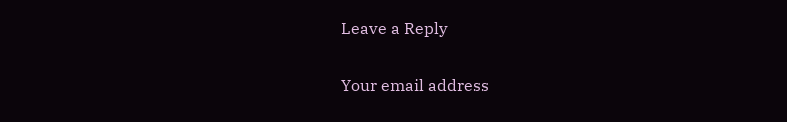Leave a Reply

Your email address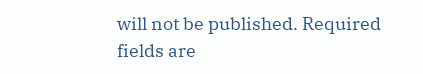will not be published. Required fields are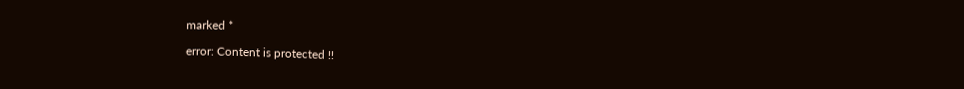marked *

error: Content is protected !!